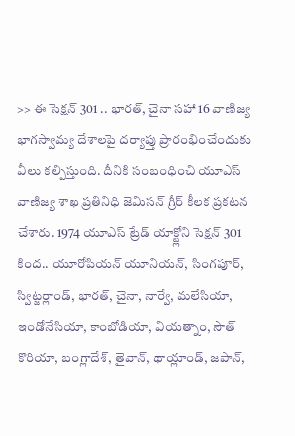>> ఈ సెక్షన్ 301 .. భారత్, చైనా సహా 16 వాణిజ్య భాగస్వామ్య దేశాలపై దర్యాప్తు ప్రారంభించేందుకు వీలు కల్పిస్తుంది. దీనికి సంబంధించి యూఎస్ వాణిజ్య శాఖ ప్రతినిధి జెమిసన్ గ్రీర్ కీలక ప్రకటన చేశారు. 1974 యూఎస్ ట్రేడ్ యాక్ట్లోని సెక్షన్ 301 కింద.. యూరోపియన్ యూనియన్, సింగపూర్, స్విట్జర్లాండ్, భారత్, చైనా, నార్వే, మలేసియా, ఇండోనేసియా, కాంబోడియా, వియత్నాం, సౌత్ కొరియా, బంగ్లాదేశ్, తైవాన్, థాయ్లాండ్, జపాన్,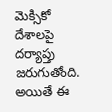మెక్సికో దేశాలపై దర్యాప్తు జరుగుతోంది. అయితే ఈ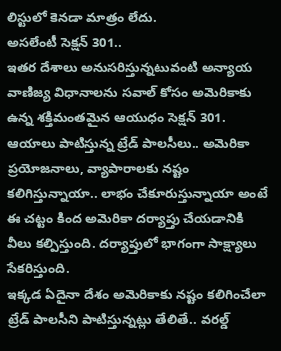లిస్టులో కెనడా మాత్రం లేదు.
అసలేంటీ సెక్షన్ 301..
ఇతర దేశాలు అనుసరిస్తున్నటువంటి అన్యాయ వాణిజ్య విధానాలను సవాల్ కోసం అమెరికాకు ఉన్న శక్తిమంతమైన ఆయుధం సెక్షన్ 301. ఆయాలు పాటిస్తున్న ట్రేడ్ పాలసీలు.. అమెరికా ప్రయోజనాలు, వ్యాపారాలకు నష్టం కలిగిస్తున్నాయా.. లాభం చేకూరుస్తున్నాయా అంటే ఈ చట్టం కింద అమెరికా దర్యాప్తు చేయడానికి వీలు కల్పిస్తుంది. దర్యాప్తులో భాగంగా సాక్ష్యాలు సేకరిస్తుంది.
ఇక్కడ ఏదైనా దేశం అమెరికాకు నష్టం కలిగించేలా ట్రేడ్ పాలసీని పాటిస్తున్నట్లు తేలితే.. వరల్డ్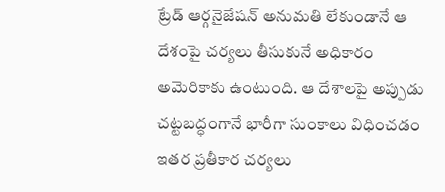ట్రేడ్ ఆర్గనైజేషన్ అనుమతి లేకుండానే ఆ దేశంపై చర్యలు తీసుకునే అధికారం అమెరికాకు ఉంటుంది. ఆ దేశాలపై అప్పుడు చట్టబద్ధంగానే భారీగా సుంకాలు విధించడం ఇతర ప్రతీకార చర్యలు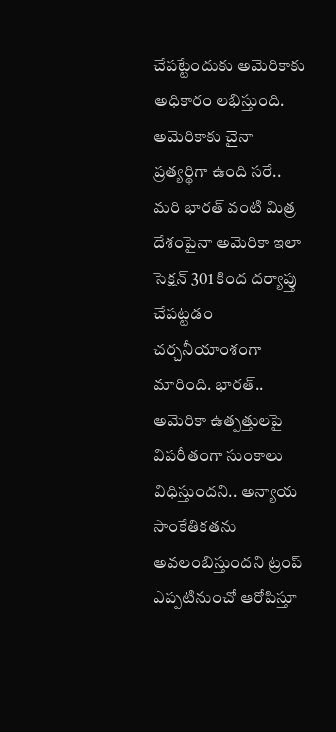చేపట్టేందుకు అమెరికాకు అధికారం లభిస్తుంది.
అమెరికాకు చైనా ప్రత్యర్థిగా ఉంది సరే.. మరి భారత్ వంటి మిత్ర దేశంపైనా అమెరికా ఇలా సెక్షన్ 301 కింద దర్యాప్తు చేపట్టడం చర్చనీయాంశంగా మారింది. భారత్.. అమెరికా ఉత్పత్తులపై విపరీతంగా సుంకాలు విధిస్తుందని.. అన్యాయ సాంకేతికతను అవలంబిస్తుందని ట్రంప్ ఎప్పటినుంచో ఆరోపిస్తూ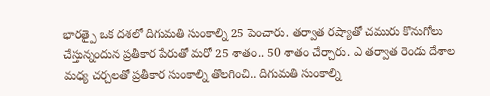భారత్పై ఒక దశలో దిగుమతి సుంకాల్ని 25 పెంచారు. తర్వాత రష్యాతో చమురు కొనుగోలు చేస్తున్నందున ప్రతీకార పేరుతో మరో 25 శాతం.. 50 శాతం చేర్చారు. ఎ తర్వాత రెండు దేశాల మధ్య చర్చలతో ప్రతీకార సుంకాల్ని తొలగించి.. దిగుమతి సుంకాల్ని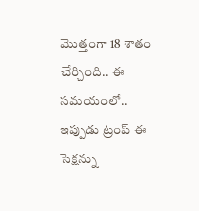మొత్తంగా 18 శాతం చేర్చింది.. ఈ సమయంలో.. ఇప్పుడు ట్రంప్ ఈ సెక్షన్ను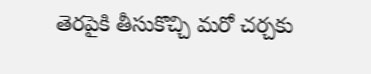తెరపైకి తీసుకొచ్చి మరో చర్చకు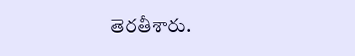తెరతీశారు.